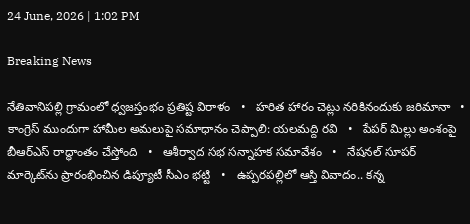24 June, 2026 | 1:02 PM

Breaking News

నేతివానిపల్లి గ్రామంలో ధ్వజస్తంభం ప్రతిష్ట విరాళం   •   హరిత హారం చెట్లు నరికినందుకు జరిమానా   •   కాంగ్రెస్ ముందుగా హామీల అమలుపై సమాధానం చెప్పాలి: యలమద్ది రవి   •   పేపర్ మిల్లు అంశంపై బీఆర్ఎస్ రాద్ధాంతం చేస్తోంది   •   ఆశీర్వాద సభ సన్నాహక సమావేశం   •   నేషనల్ సూపర్ మార్కెట్‌ను ప్రారంభించిన డిప్యూటీ సీఎం భట్టి   •   ఉప్పరపల్లిలో ఆస్తి వివాదం.. కన్న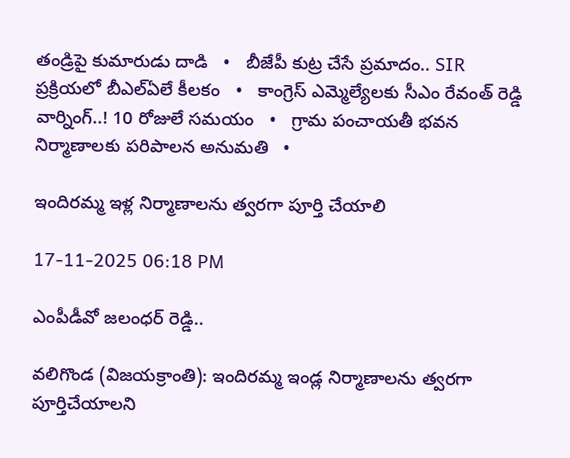తండ్రిపై కుమారుడు దాడి   •   బీజేపీ కుట్ర చేసే ప్రమాదం.. SIR ప్రక్రియలో బీఎల్ఏలే కీలకం   •   కాంగ్రెస్ ఎమ్మెల్యేలకు సీఎం రేవంత్ రెడ్డి వార్నింగ్..! 10 రోజులే సమయం   •   గ్రామ పంచాయతీ భవన నిర్మాణాలకు పరిపాలన అనుమతి   •

ఇందిరమ్మ ఇళ్ల నిర్మాణాలను త్వరగా పూర్తి చేయాలి

17-11-2025 06:18 PM

ఎంపీడీవో జలంధర్ రెడ్డి..

వలిగొండ (విజయక్రాంతి): ఇందిరమ్మ ఇండ్ల నిర్మాణాలను త్వరగా పూర్తిచేయాలని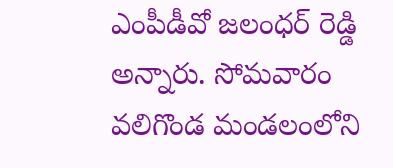ఎంపీడీవో జలంధర్ రెడ్డి అన్నారు. సోమవారం వలిగొండ మండలంలోని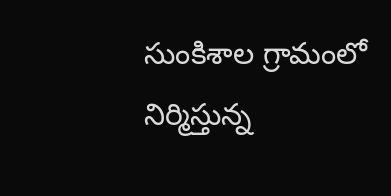సుంకిశాల గ్రామంలో నిర్మిస్తున్న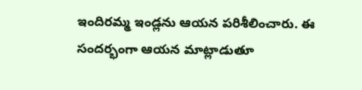ఇందిరమ్మ ఇండ్లను ఆయన పరిశీలించారు. ఈ సందర్భంగా ఆయన మాట్లాడుతూ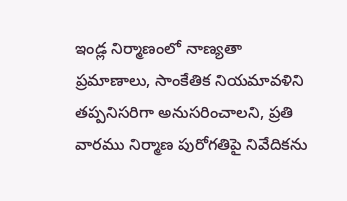ఇండ్ల నిర్మాణంలో నాణ్యతా ప్రమాణాలు, సాంకేతిక నియమావళిని తప్పనిసరిగా అనుసరించాలని, ప్రతి వారము నిర్మాణ పురోగతిపై నివేదికను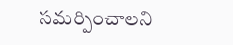సమర్పించాలని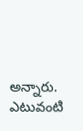అన్నారు. ఎటువంటి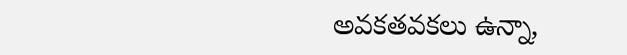అవకతవకలు ఉన్నా,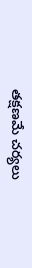తక్షణమే చర్యలు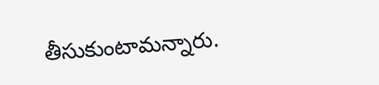తీసుకుంటామన్నారు.